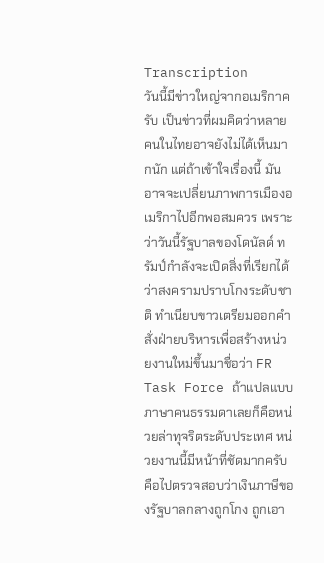Transcription
วันนี้มีข่าวใหญ่จากอเมริกาครับ เป็นข่าวที่ผมคิดว่าหลายคนในไทยอาจยังไม่ได้เห็นมากนัก แต่ถ้าเข้าใจเรื่องนี้ มันอาจจะเปลี่ยนภาพการเมืองอเมริกาไปอีกพอสมควร เพราะว่าวันนี้รัฐบาลของโดนัลด์ ทรัมป์กำลังจะเปิดสิ่งที่เรียกได้ว่าสงครามปราบโกงระดับชาติ ทำเนียบขาวเตรียมออกคำสั่งฝ่ายบริหารเพื่อสร้างหน่วยงานใหม่ขึ้นมาชื่อว่า FR Task Force ถ้าแปลแบบภาษาคนธรรมดาเลยก็คือหน่วยล่าทุจริตระดับประเทศ หน่วยงานนี้มีหน้าที่ชัดมากครับ คือไปตรวจสอบว่าเงินภาษีของรัฐบาลกลางถูกโกง ถูกเอา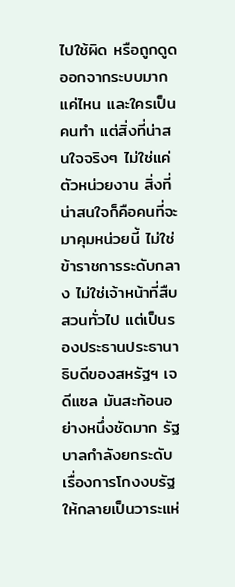ไปใช้ผิด หรือถูกดูดออกจากระบบมากแค่ไหน และใครเป็นคนทำ แต่สิ่งที่น่าสนใจจริงๆ ไม่ใช่แค่ตัวหน่วยงาน สิ่งที่น่าสนใจก็คือคนที่จะมาคุมหน่วยนี้ ไม่ใช่ข้าราชการระดับกลาง ไม่ใช่เจ้าหน้าที่สืบสวนทั่วไป แต่เป็นรองประธานประธานาธิบดีของสหรัฐฯ เจดีแซล มันสะท้อนอย่างหนึ่งชัดมาก รัฐบาลกำลังยกระดับเรื่องการโกงงบรัฐให้กลายเป็นวาระแห่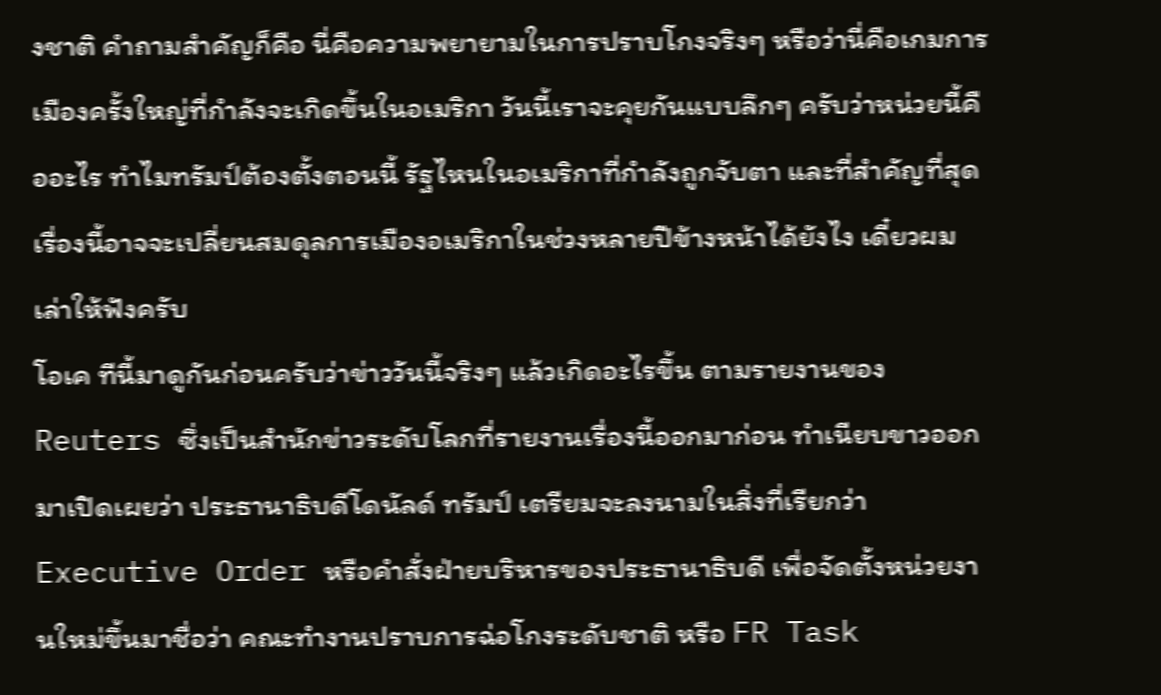งชาติ คำถามสำคัญก็คือ นี่คือความพยายามในการปราบโกงจริงๆ หรือว่านี่คือเกมการเมืองครั้งใหญ่ที่กำลังจะเกิดขึ้นในอเมริกา วันนี้เราจะคุยกันแบบลึกๆ ครับว่าหน่วยนี้คืออะไร ทำไมทรัมป์ต้องตั้งตอนนี้ รัฐไหนในอเมริกาที่กำลังถูกจับตา และที่สำคัญที่สุด เรื่องนี้อาจจะเปลี่ยนสมดุลการเมืองอเมริกาในช่วงหลายปีข้างหน้าได้ยังไง เดี๋ยวผมเล่าให้ฟังครับ
โอเค ทีนี้มาดูกันก่อนครับว่าข่าววันนี้จริงๆ แล้วเกิดอะไรขึ้น ตามรายงานของ Reuters ซึ่งเป็นสำนักข่าวระดับโลกที่รายงานเรื่องนี้ออกมาก่อน ทำเนียบขาวออกมาเปิดเผยว่า ประธานาธิบดีโดนัลด์ ทรัมป์ เตรียมจะลงนามในสิ่งที่เรียกว่า Executive Order หรือคำสั่งฝ่ายบริหารของประธานาธิบดี เพื่อจัดตั้งหน่วยงานใหม่ขึ้นมาชื่อว่า คณะทำงานปราบการฉ่อโกงระดับชาติ หรือ FR Task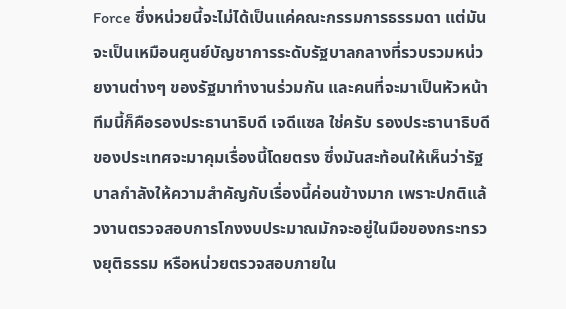Force ซึ่งหน่วยนี้จะไม่ได้เป็นแค่คณะกรรมการธรรมดา แต่มันจะเป็นเหมือนศูนย์บัญชาการระดับรัฐบาลกลางที่รวบรวมหน่วยงานต่างๆ ของรัฐมาทำงานร่วมกัน และคนที่จะมาเป็นหัวหน้าทีมนี้ก็คือรองประธานาธิบดี เจดีแซล ใช่ครับ รองประธานาธิบดีของประเทศจะมาคุมเรื่องนี้โดยตรง ซึ่งมันสะท้อนให้เห็นว่ารัฐบาลกำลังให้ความสำคัญกับเรื่องนี้ค่อนข้างมาก เพราะปกติแล้วงานตรวจสอบการโกงงบประมาณมักจะอยู่ในมือของกระทรวงยุติธรรม หรือหน่วยตรวจสอบภายใน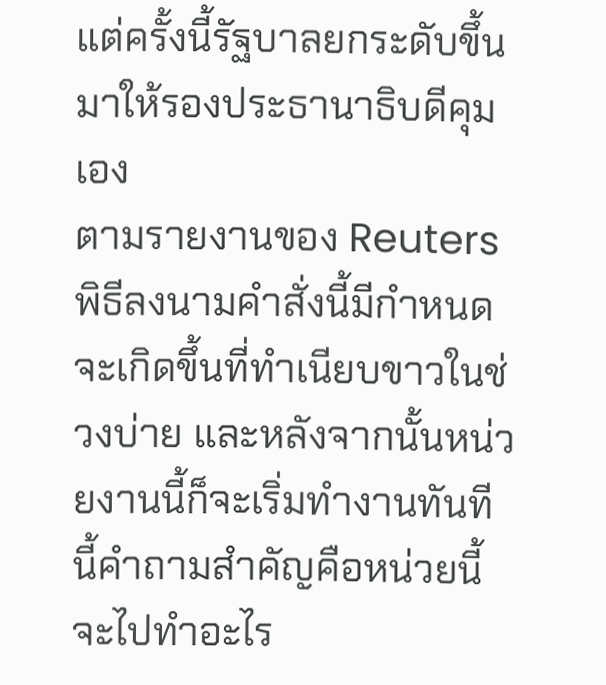แต่ครั้งนี้รัฐบาลยกระดับขึ้นมาให้รองประธานาธิบดีคุมเอง
ตามรายงานของ Reuters พิธีลงนามคำสั่งนี้มีกำหนดจะเกิดขึ้นที่ทำเนียบขาวในช่วงบ่าย และหลังจากนั้นหน่วยงานนี้ก็จะเริ่มทำงานทันที นี้คำถามสำคัญคือหน่วยนี้จะไปทำอะไร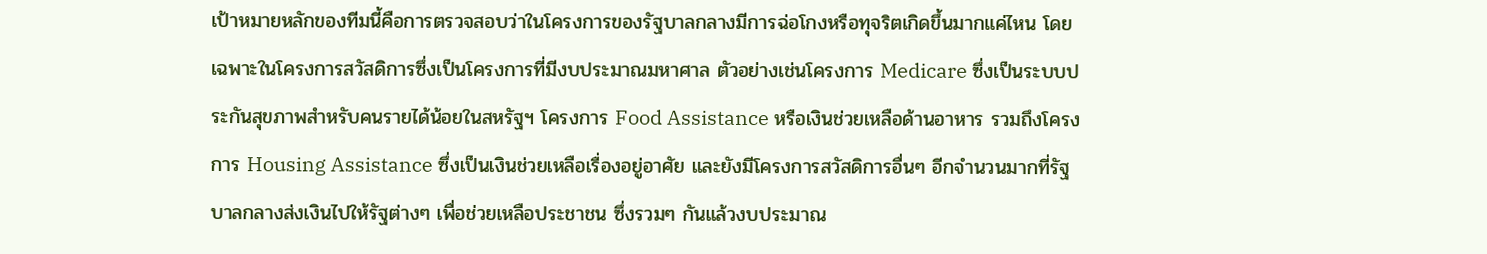เป้าหมายหลักของทีมนี้คือการตรวจสอบว่าในโครงการของรัฐบาลกลางมีการฉ่อโกงหรือทุจริตเกิดขึ้นมากแค่ไหน โดยเฉพาะในโครงการสวัสดิการซึ่งเป็นโครงการที่มีงบประมาณมหาศาล ตัวอย่างเช่นโครงการ Medicare ซึ่งเป็นระบบประกันสุขภาพสำหรับคนรายได้น้อยในสหรัฐฯ โครงการ Food Assistance หรือเงินช่วยเหลือด้านอาหาร รวมถึงโครงการ Housing Assistance ซึ่งเป็นเงินช่วยเหลือเรื่องอยู่อาศัย และยังมีโครงการสวัสดิการอื่นๆ อีกจำนวนมากที่รัฐบาลกลางส่งเงินไปให้รัฐต่างๆ เพื่อช่วยเหลือประชาชน ซึ่งรวมๆ กันแล้วงบประมาณ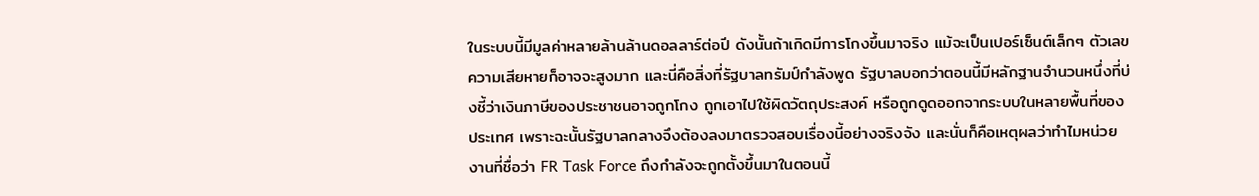ในระบบนี้มีมูลค่าหลายล้านล้านดอลลาร์ต่อปี ดังนั้นถ้าเกิดมีการโกงขึ้นมาจริง แม้จะเป็นเปอร์เซ็นต์เล็กๆ ตัวเลขความเสียหายก็อาจจะสูงมาก และนี่คือสิ่งที่รัฐบาลทรัมป์กำลังพูด รัฐบาลบอกว่าตอนนี้มีหลักฐานจำนวนหนึ่งที่บ่งชี้ว่าเงินภาษีของประชาชนอาจถูกโกง ถูกเอาไปใช้ผิดวัตถุประสงค์ หรือถูกดูดออกจากระบบในหลายพื้นที่ของประเทศ เพราะฉะนั้นรัฐบาลกลางจึงต้องลงมาตรวจสอบเรื่องนี้อย่างจริงจัง และนั่นก็คือเหตุผลว่าทำไมหน่วยงานที่ชื่อว่า FR Task Force ถึงกำลังจะถูกตั้งขึ้นมาในตอนนี้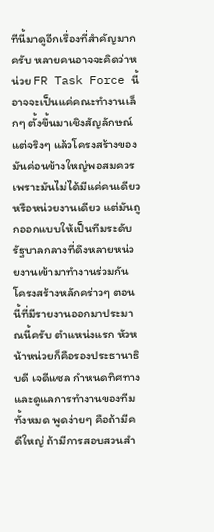ทีนี้มาดูอีกเรื่องที่สำคัญมากครับ หลายคนอาจจะคิดว่าหน่วย FR Task Force นี้อาจจะเป็นแค่คณะทำงานเล็กๆ ตั้งขึ้นมาเชิงสัญลักษณ์ แต่จริงๆ แล้วโครงสร้างของมันค่อนข้างใหญ่พอสมควร เพราะมันไม่ได้มีแค่คนเดียวหรือหน่วยงานเดียว แต่มันถูกออกแบบให้เป็นทีมระดับรัฐบาลกลางที่ดึงหลายหน่วยงานเข้ามาทำงานร่วมกัน โครงสร้างหลักคร่าวๆ ตอนนี้ที่มีรายงานออกมาประมาณนี้ครับ ตำแหน่งแรก หัวหน้าหน่วยก็คือรองประธานาธิบดี เจดีแซล กำหนดทิศทางและดูแลการทำงานของทีมทั้งหมด พูดง่ายๆ คือถ้ามีคดีใหญ่ ถ้ามีการสอบสวนสำ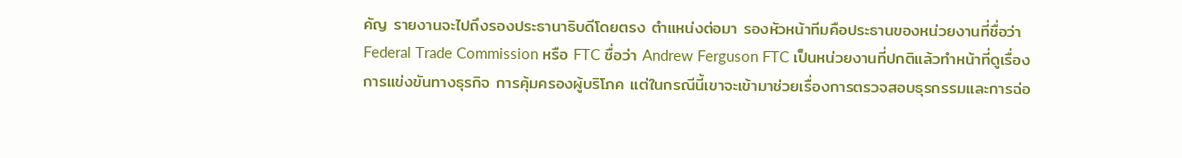คัญ รายงานจะไปถึงรองประธานาธิบดีโดยตรง ตำแหน่งต่อมา รองหัวหน้าทีมคือประธานของหน่วยงานที่ชื่อว่า Federal Trade Commission หรือ FTC ชื่อว่า Andrew Ferguson FTC เป็นหน่วยงานที่ปกติแล้วทำหน้าที่ดูเรื่องการแข่งขันทางธุรกิจ การคุ้มครองผู้บริโภค แต่ในกรณีนี้เขาจะเข้ามาช่วยเรื่องการตรวจสอบธุรกรรมและการฉ่อ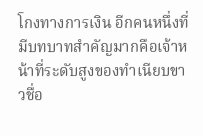โกงทางการเงิน อีกคนหนึ่งที่มีบทบาทสำคัญมากคือเจ้าหน้าที่ระดับสูงของทำเนียบขาวชื่อ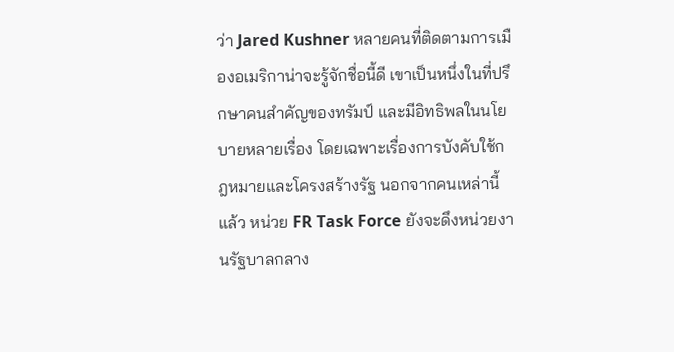ว่า Jared Kushner หลายคนที่ติดตามการเมืองอเมริกาน่าจะรู้จักชื่อนี้ดี เขาเป็นหนึ่งในที่ปรึกษาคนสำคัญของทรัมป์ และมีอิทธิพลในนโยบายหลายเรื่อง โดยเฉพาะเรื่องการบังคับใช้กฎหมายและโครงสร้างรัฐ นอกจากคนเหล่านี้แล้ว หน่วย FR Task Force ยังจะดึงหน่วยงานรัฐบาลกลาง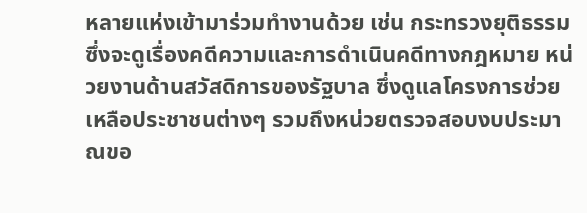หลายแห่งเข้ามาร่วมทำงานด้วย เช่น กระทรวงยุติธรรม ซึ่งจะดูเรื่องคดีความและการดำเนินคดีทางกฎหมาย หน่วยงานด้านสวัสดิการของรัฐบาล ซึ่งดูแลโครงการช่วยเหลือประชาชนต่างๆ รวมถึงหน่วยตรวจสอบงบประมาณขอ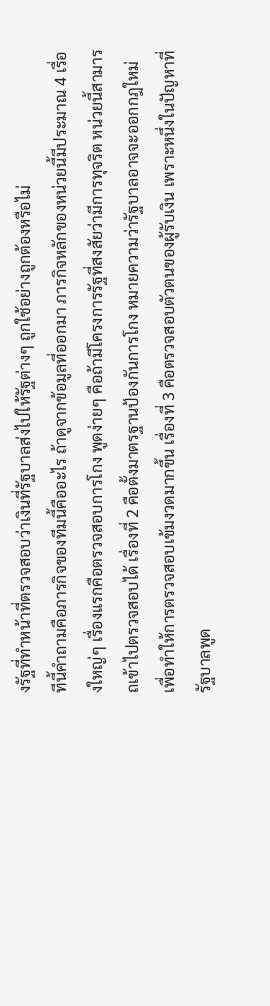งรัฐที่ทำหน้าที่ตรวจสอบว่าเงินที่รัฐบาลส่งไปให้รัฐต่างๆ ถูกใช้อย่างถูกต้องหรือไม่
ทีนี้คำถามคือภารกิจของทีมนี้คืออะไร ถ้าดูจากข้อมูลที่ออกมา ภารกิจหลักของหน่วยนี้มีประมาณ 4 เรื่องใหญ่ๆ เรื่องแรกคือตรวจสอบการโกง พูดง่ายๆ คือถ้ามีโครงการรัฐที่สงสัยว่ามีการทุจริต หน่วยนี้สามารถเข้าไปตรวจสอบได้ เรื่องที่ 2 คือตั้งมาตรฐานป้องกันการโกง หมายความว่ารัฐบาลอาจจะออกกฎใหม่เพื่อทำให้การตรวจสอบเข้มงวดมากขึ้น เรื่องที่ 3 คือตรวจสอบตัวตนของผู้รับเงิน เพราะหนึ่งในปัญหาที่รัฐบาลพูด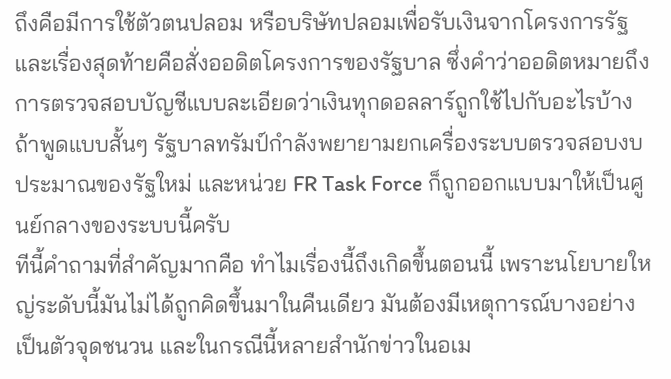ถึงคือมีการใช้ตัวตนปลอม หรือบริษัทปลอมเพื่อรับเงินจากโครงการรัฐ และเรื่องสุดท้ายคือสั่งออดิตโครงการของรัฐบาล ซึ่งคำว่าออดิตหมายถึงการตรวจสอบบัญชีแบบละเอียดว่าเงินทุกดอลลาร์ถูกใช้ไปกับอะไรบ้าง ถ้าพูดแบบสั้นๆ รัฐบาลทรัมป์กำลังพยายามยกเครื่องระบบตรวจสอบงบประมาณของรัฐใหม่ และหน่วย FR Task Force ก็ถูกออกแบบมาให้เป็นศูนย์กลางของระบบนี้ครับ
ทีนี้คำถามที่สำคัญมากคือ ทำไมเรื่องนี้ถึงเกิดขึ้นตอนนี้ เพราะนโยบายใหญ่ระดับนี้มันไม่ได้ถูกคิดขึ้นมาในคืนเดียว มันต้องมีเหตุการณ์บางอย่างเป็นตัวจุดชนวน และในกรณีนี้หลายสำนักข่าวในอเม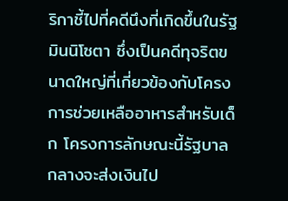ริกาชี้ไปที่คดีนึงที่เกิดขึ้นในรัฐมินนิโซตา ซึ่งเป็นคดีทุจริตขนาดใหญ่ที่เกี่ยวข้องกับโครงการช่วยเหลืออาหารสำหรับเด็ก โครงการลักษณะนี้รัฐบาลกลางจะส่งเงินไป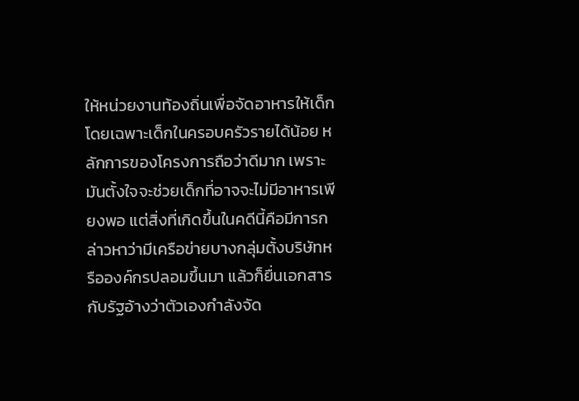ให้หน่วยงานท้องถิ่นเพื่อจัดอาหารให้เด็ก โดยเฉพาะเด็กในครอบครัวรายได้น้อย หลักการของโครงการถือว่าดีมาก เพราะมันตั้งใจจะช่วยเด็กที่อาจจะไม่มีอาหารเพียงพอ แต่สิ่งที่เกิดขึ้นในคดีนี้คือมีการกล่าวหาว่ามีเครือข่ายบางกลุ่มตั้งบริษัทหรือองค์กรปลอมขึ้นมา แล้วก็ยื่นเอกสารกับรัฐอ้างว่าตัวเองกำลังจัด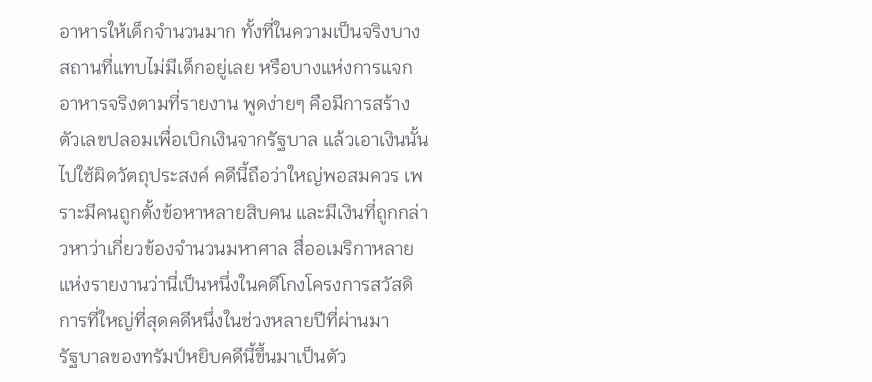อาหารให้เด็กจำนวนมาก ทั้งที่ในความเป็นจริงบางสถานที่แทบไม่มีเด็กอยู่เลย หรือบางแห่งการแจกอาหารจริงตามที่รายงาน พูดง่ายๆ คือมีการสร้างตัวเลขปลอมเพื่อเบิกเงินจากรัฐบาล แล้วเอาเงินนั้นไปใช้ผิดวัตถุประสงค์ คดีนี้ถือว่าใหญ่พอสมควร เพราะมีคนถูกตั้งข้อหาหลายสิบคน และมีเงินที่ถูกกล่าวหาว่าเกี่ยวข้องจำนวนมหาศาล สื่ออเมริกาหลายแห่งรายงานว่านี่เป็นหนึ่งในคดีโกงโครงการสวัสดิการที่ใหญ่ที่สุดคดีหนึ่งในช่วงหลายปีที่ผ่านมา
รัฐบาลของทรัมป์หยิบคดีนี้ขึ้นมาเป็นตัว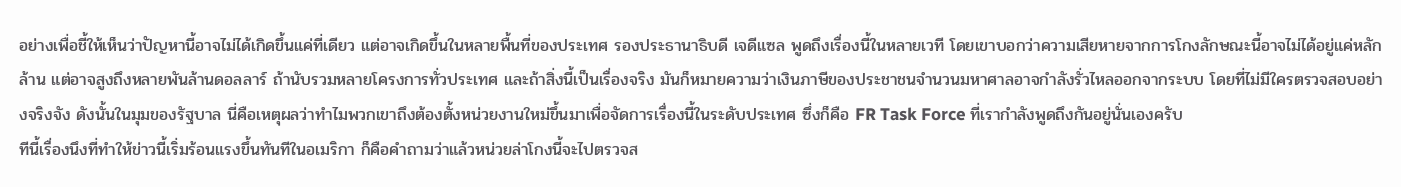อย่างเพื่อชี้ให้เห็นว่าปัญหานี้อาจไม่ได้เกิดขึ้นแค่ที่เดียว แต่อาจเกิดขึ้นในหลายพื้นที่ของประเทศ รองประธานาธิบดี เจดีแซล พูดถึงเรื่องนี้ในหลายเวที โดยเขาบอกว่าความเสียหายจากการโกงลักษณะนี้อาจไม่ได้อยู่แค่หลักล้าน แต่อาจสูงถึงหลายพันล้านดอลลาร์ ถ้านับรวมหลายโครงการทั่วประเทศ และถ้าสิ่งนี้เป็นเรื่องจริง มันก็หมายความว่าเงินภาษีของประชาชนจำนวนมหาศาลอาจกำลังรั่วไหลออกจากระบบ โดยที่ไม่มีใครตรวจสอบอย่างจริงจัง ดังนั้นในมุมของรัฐบาล นี่คือเหตุผลว่าทำไมพวกเขาถึงต้องตั้งหน่วยงานใหม่ขึ้นมาเพื่อจัดการเรื่องนี้ในระดับประเทศ ซึ่งก็คือ FR Task Force ที่เรากำลังพูดถึงกันอยู่นั่นเองครับ
ทีนี้เรื่องนึงที่ทำให้ข่าวนี้เริ่มร้อนแรงขึ้นทันทีในอเมริกา ก็คือคำถามว่าแล้วหน่วยล่าโกงนี้จะไปตรวจส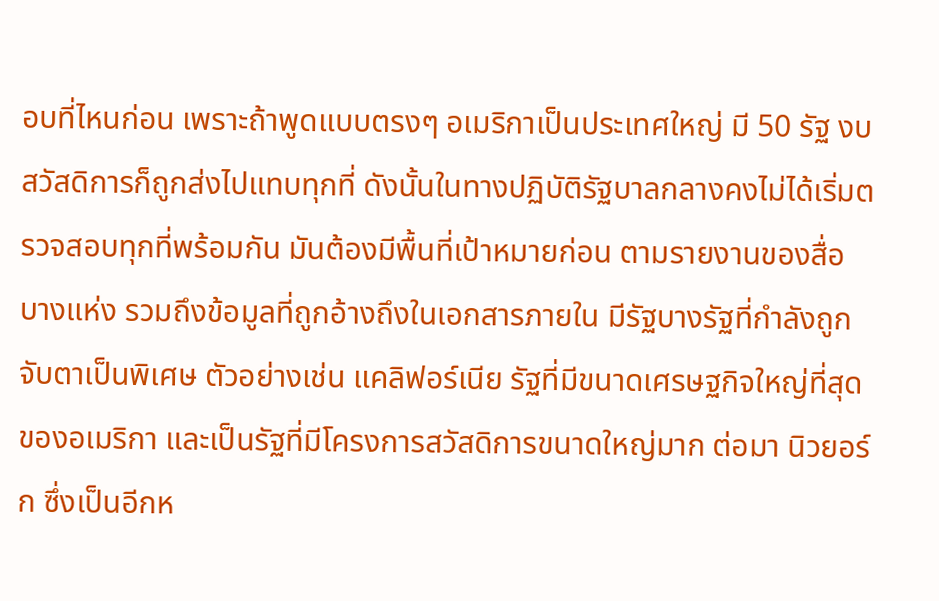อบที่ไหนก่อน เพราะถ้าพูดแบบตรงๆ อเมริกาเป็นประเทศใหญ่ มี 50 รัฐ งบสวัสดิการก็ถูกส่งไปแทบทุกที่ ดังนั้นในทางปฏิบัติรัฐบาลกลางคงไม่ได้เริ่มตรวจสอบทุกที่พร้อมกัน มันต้องมีพื้นที่เป้าหมายก่อน ตามรายงานของสื่อบางแห่ง รวมถึงข้อมูลที่ถูกอ้างถึงในเอกสารภายใน มีรัฐบางรัฐที่กำลังถูกจับตาเป็นพิเศษ ตัวอย่างเช่น แคลิฟอร์เนีย รัฐที่มีขนาดเศรษฐกิจใหญ่ที่สุดของอเมริกา และเป็นรัฐที่มีโครงการสวัสดิการขนาดใหญ่มาก ต่อมา นิวยอร์ก ซึ่งเป็นอีกห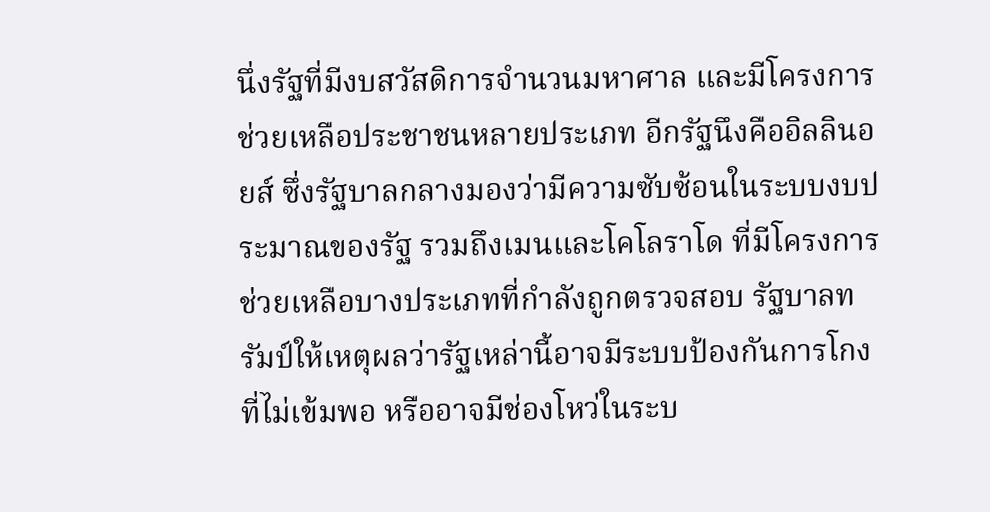นึ่งรัฐที่มีงบสวัสดิการจำนวนมหาศาล และมีโครงการช่วยเหลือประชาชนหลายประเภท อีกรัฐนึงคืออิลลินอยส์ ซึ่งรัฐบาลกลางมองว่ามีความซับซ้อนในระบบงบประมาณของรัฐ รวมถึงเมนและโคโลราโด ที่มีโครงการช่วยเหลือบางประเภทที่กำลังถูกตรวจสอบ รัฐบาลทรัมป์ให้เหตุผลว่ารัฐเหล่านี้อาจมีระบบป้องกันการโกงที่ไม่เข้มพอ หรืออาจมีช่องโหว่ในระบ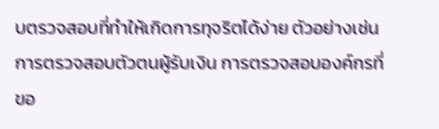บตรวจสอบที่ทำให้เกิดการทุจริตได้ง่าย ตัวอย่างเช่น การตรวจสอบตัวตนผู้รับเงิน การตรวจสอบองค์กรที่ขอ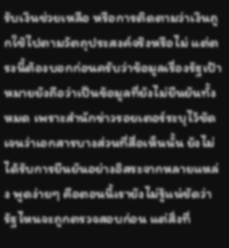รับเงินช่วยเหลือ หรือการติดตามว่าเงินถูกใช้ไปตามวัตถุประสงค์จริงหรือไม่ แต่ตรงนี้ต้องบอกก่อนครับว่าข้อมูลเรื่องรัฐเป้าหมายยังถือว่าเป็นข้อมูลที่ยังไม่ยืนยันทั้งหมด เพราะสำนักข่าวรอยเตอร์ระบุไว้ชัดเจนว่าเอกสารบางส่วนที่สื่อเห็นนั้น ยังไม่ได้รับการยืนยันอย่างอิสระจากหลายแหล่ง พูดง่ายๆ คือตอนนี้เรายังไม่รู้แน่ชัดว่ารัฐไหนจะถูกตรวจสอบก่อน แต่สิ่งที่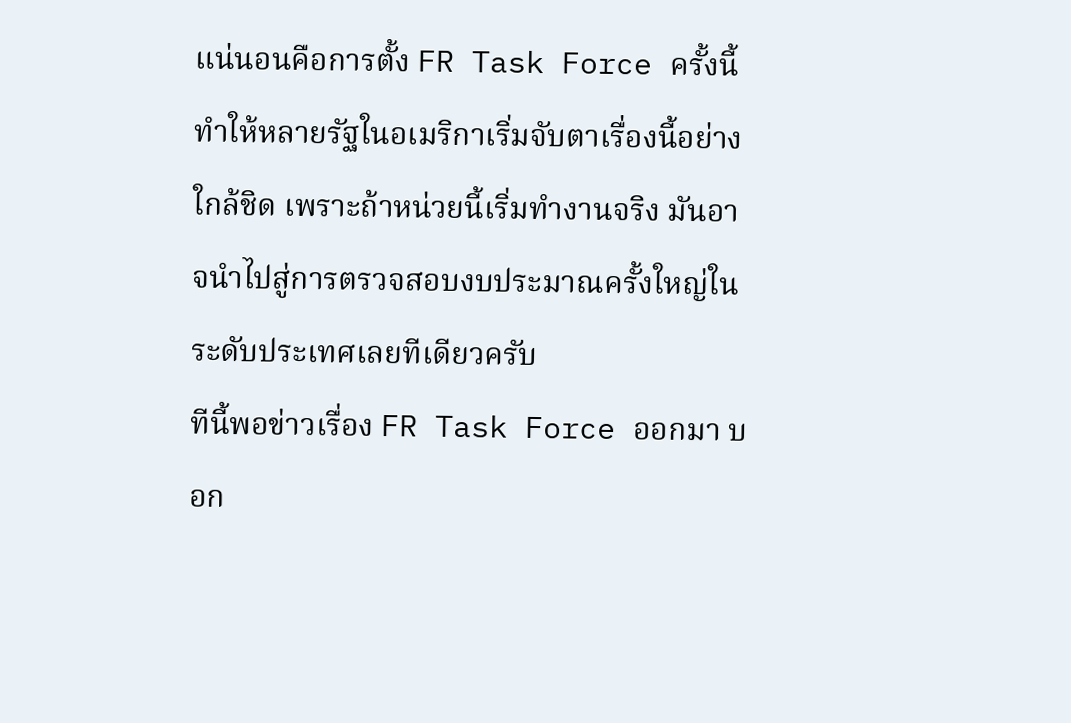แน่นอนคือการตั้ง FR Task Force ครั้งนี้ทำให้หลายรัฐในอเมริกาเริ่มจับตาเรื่องนี้อย่างใกล้ชิด เพราะถ้าหน่วยนี้เริ่มทำงานจริง มันอาจนำไปสู่การตรวจสอบงบประมาณครั้งใหญ่ในระดับประเทศเลยทีเดียวครับ
ทีนี้พอข่าวเรื่อง FR Task Force ออกมา บอก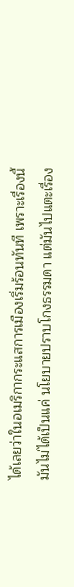ได้เลยว่าในอเมริกากระแสการเมืองเริ่มร้อนทันที เพราะเรื่องนี้มันไม่ได้เป็นแค่ นโยบายปราบโกงธรรมดา แต่มันไปแตะเรื่อง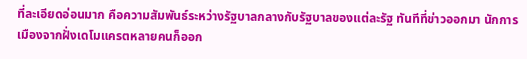ที่ละเอียดอ่อนมาก คือความสัมพันธ์ระหว่างรัฐบาลกลางกับรัฐบาลของแต่ละรัฐ ทันทีที่ข่าวออกมา นักการเมืองจากฝั่งเดโมแครตหลายคนก็ออก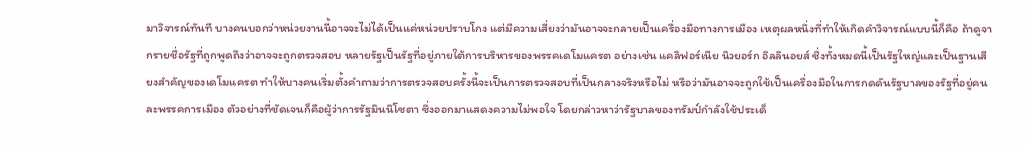มาวิจารณ์ทันที บางคนบอกว่าหน่วยงานนี้อาจจะไม่ได้เป็นแค่หน่วยปราบโกง แต่มีความเสี่ยงว่ามันอาจจะกลายเป็นเครื่องมือทางการเมือง เหตุผลหนึ่งที่ทำให้เกิดคำวิจารณ์แบบนี้ก็คือ ถ้าดูจากรายชื่อรัฐที่ถูกพูดถึงว่าอาจจะถูกตรวจสอบ หลายรัฐเป็นรัฐที่อยู่ภายใต้การบริหารของพรรคเดโมแครต อย่างเช่น แคลิฟอร์เนีย นิวยอร์ก อิลลินอยส์ ซึ่งทั้งหมดนี้เป็นรัฐใหญ่และเป็นฐานเสียงสำคัญของเดโมแครต ทำให้บางคนเริ่มตั้งคำถามว่าการตรวจสอบครั้งนี้จะเป็นการตรวจสอบที่เป็นกลางจริงหรือไม่ หรือว่ามันอาจจะถูกใช้เป็นเครื่องมือในการกดดันรัฐบาลของรัฐที่อยู่คนละพรรคการเมือง ตัวอย่างที่ชัดเจนก็คือผู้ว่าการรัฐมินนิโซตา ซึ่งออกมาแสดงความไม่พอใจ โดยกล่าวหาว่ารัฐบาลของทรัมป์กำลังใช้ประเด็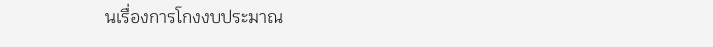นเรื่องการโกงงบประมาณ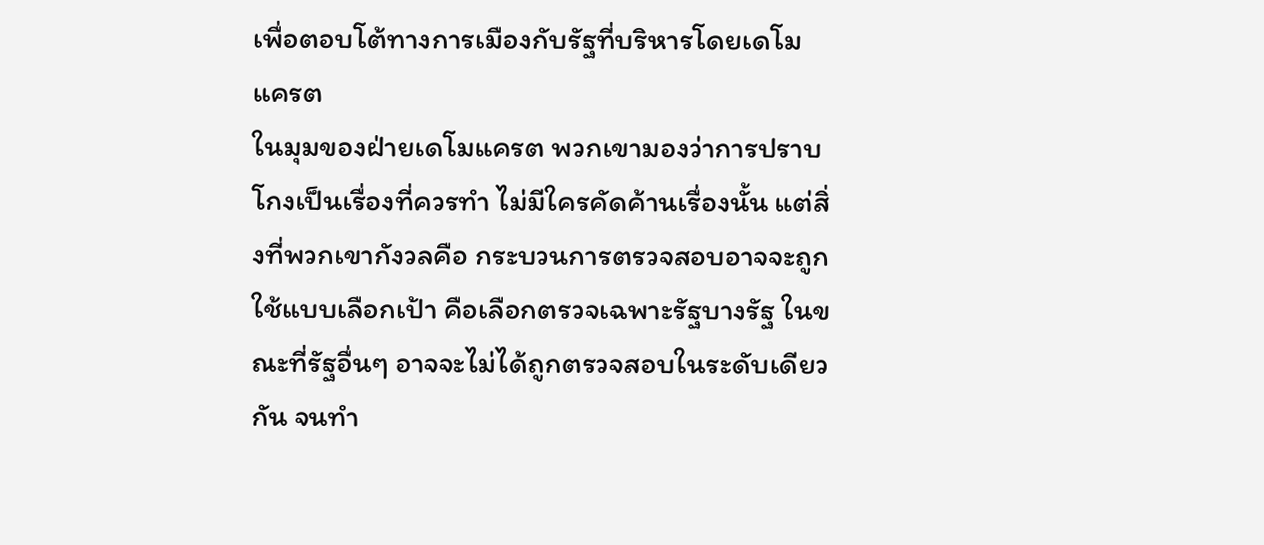เพื่อตอบโต้ทางการเมืองกับรัฐที่บริหารโดยเดโมแครต
ในมุมของฝ่ายเดโมแครต พวกเขามองว่าการปราบโกงเป็นเรื่องที่ควรทำ ไม่มีใครคัดค้านเรื่องนั้น แต่สิ่งที่พวกเขากังวลคือ กระบวนการตรวจสอบอาจจะถูกใช้แบบเลือกเป้า คือเลือกตรวจเฉพาะรัฐบางรัฐ ในขณะที่รัฐอื่นๆ อาจจะไม่ได้ถูกตรวจสอบในระดับเดียวกัน จนทำ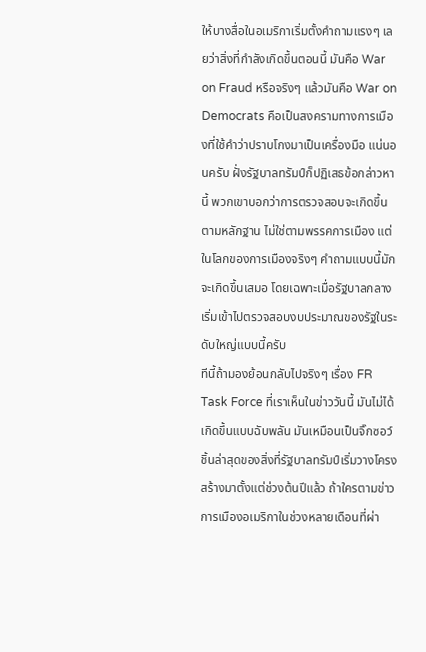ให้บางสื่อในอเมริกาเริ่มตั้งคำถามแรงๆ เลยว่าสิ่งที่กำลังเกิดขึ้นตอนนี้ มันคือ War on Fraud หรือจริงๆ แล้วมันคือ War on Democrats คือเป็นสงครามทางการเมืองที่ใช้คำว่าปราบโกงมาเป็นเครื่องมือ แน่นอนครับ ฝั่งรัฐบาลทรัมป์ก็ปฏิเสธข้อกล่าวหานี้ พวกเขาบอกว่าการตรวจสอบจะเกิดขึ้นตามหลักฐาน ไม่ใช่ตามพรรคการเมือง แต่ในโลกของการเมืองจริงๆ คำถามแบบนี้มักจะเกิดขึ้นเสมอ โดยเฉพาะเมื่อรัฐบาลกลางเริ่มเข้าไปตรวจสอบงบประมาณของรัฐในระดับใหญ่แบบนี้ครับ
ทีนี้ถ้ามองย้อนกลับไปจริงๆ เรื่อง FR Task Force ที่เราเห็นในข่าววันนี้ มันไม่ได้เกิดขึ้นแบบฉับพลัน มันเหมือนเป็นจิ๊กซอว์ชิ้นล่าสุดของสิ่งที่รัฐบาลทรัมป์เริ่มวางโครงสร้างมาตั้งแต่ช่วงต้นปีแล้ว ถ้าใครตามข่าวการเมืองอเมริกาในช่วงหลายเดือนที่ผ่า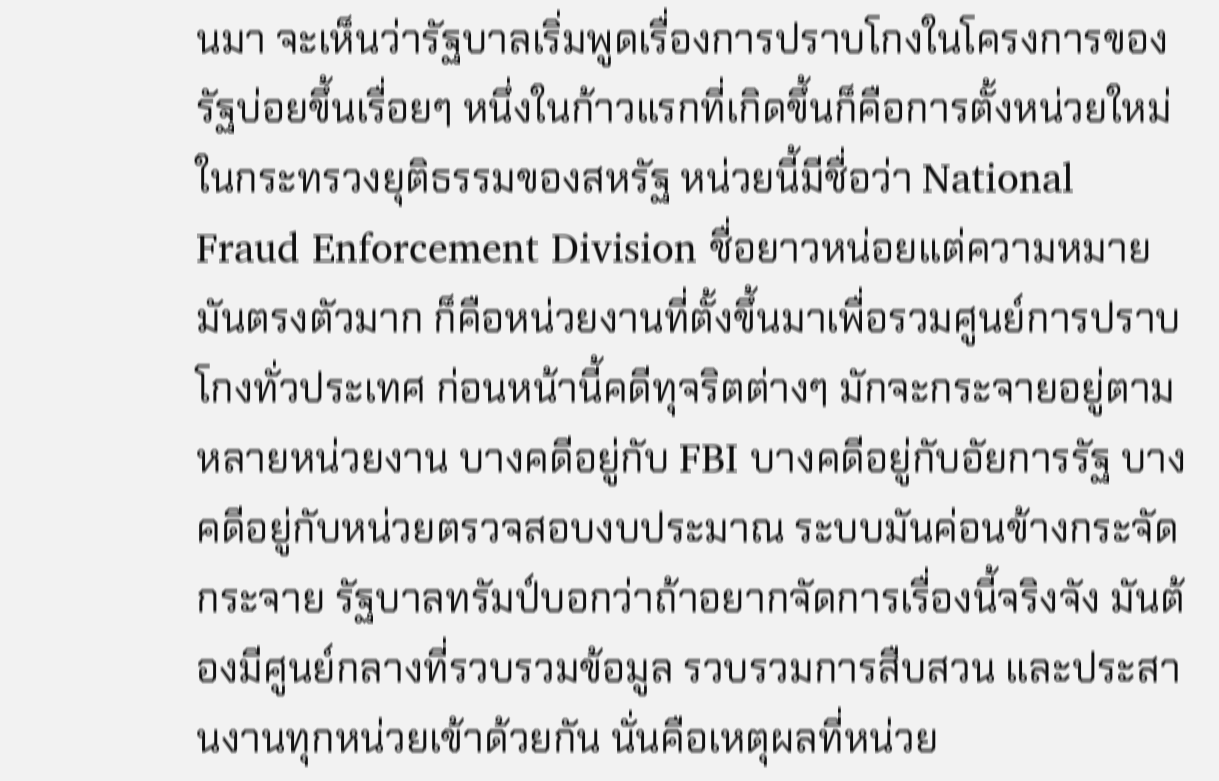นมา จะเห็นว่ารัฐบาลเริ่มพูดเรื่องการปราบโกงในโครงการของรัฐบ่อยขึ้นเรื่อยๆ หนึ่งในก้าวแรกที่เกิดขึ้นก็คือการตั้งหน่วยใหม่ในกระทรวงยุติธรรมของสหรัฐ หน่วยนี้มีชื่อว่า National Fraud Enforcement Division ชื่อยาวหน่อยแต่ความหมายมันตรงตัวมาก ก็คือหน่วยงานที่ตั้งขึ้นมาเพื่อรวมศูนย์การปราบโกงทั่วประเทศ ก่อนหน้านี้คดีทุจริตต่างๆ มักจะกระจายอยู่ตามหลายหน่วยงาน บางคดีอยู่กับ FBI บางคดีอยู่กับอัยการรัฐ บางคดีอยู่กับหน่วยตรวจสอบงบประมาณ ระบบมันค่อนข้างกระจัดกระจาย รัฐบาลทรัมป์บอกว่าถ้าอยากจัดการเรื่องนี้จริงจัง มันต้องมีศูนย์กลางที่รวบรวมข้อมูล รวบรวมการสืบสวน และประสานงานทุกหน่วยเข้าด้วยกัน นั่นคือเหตุผลที่หน่วย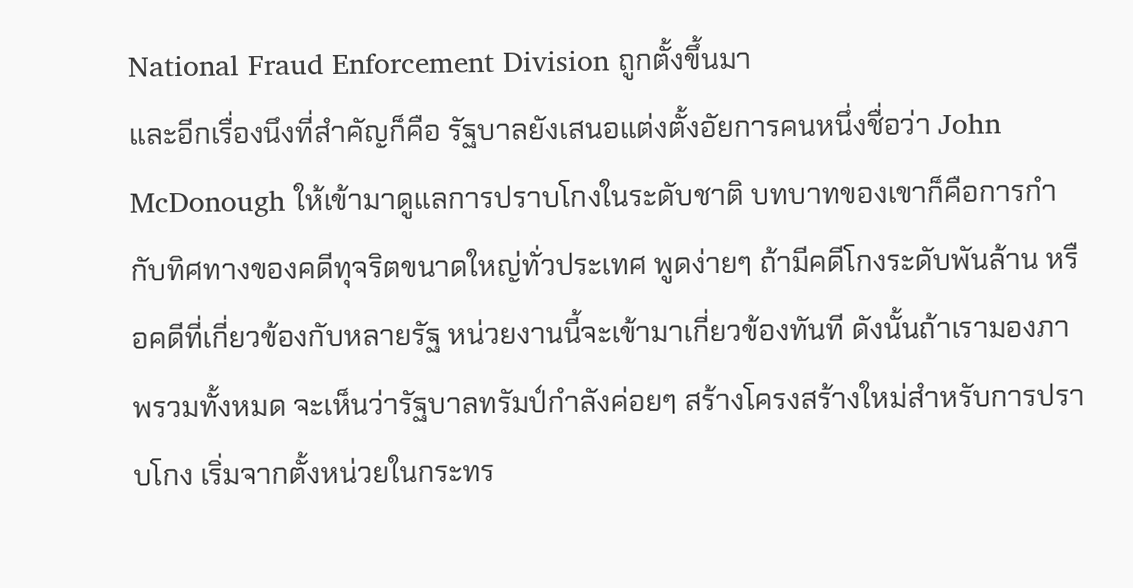National Fraud Enforcement Division ถูกตั้งขึ้นมา
และอีกเรื่องนึงที่สำคัญก็คือ รัฐบาลยังเสนอแต่งตั้งอัยการคนหนึ่งชื่อว่า John McDonough ให้เข้ามาดูแลการปราบโกงในระดับชาติ บทบาทของเขาก็คือการกำกับทิศทางของคดีทุจริตขนาดใหญ่ทั่วประเทศ พูดง่ายๆ ถ้ามีคดีโกงระดับพันล้าน หรือคดีที่เกี่ยวข้องกับหลายรัฐ หน่วยงานนี้จะเข้ามาเกี่ยวข้องทันที ดังนั้นถ้าเรามองภาพรวมทั้งหมด จะเห็นว่ารัฐบาลทรัมป์กำลังค่อยๆ สร้างโครงสร้างใหม่สำหรับการปราบโกง เริ่มจากตั้งหน่วยในกระทร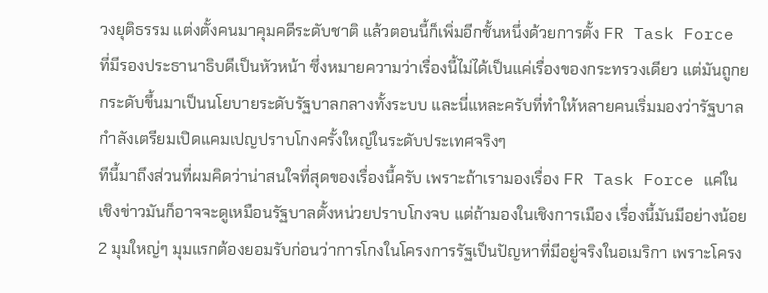วงยุติธรรม แต่งตั้งคนมาคุมคดีระดับชาติ แล้วตอนนี้ก็เพิ่มอีกชั้นหนึ่งด้วยการตั้ง FR Task Force ที่มีรองประธานาธิบดีเป็นหัวหน้า ซึ่งหมายความว่าเรื่องนี้ไม่ได้เป็นแค่เรื่องของกระทรวงเดียว แต่มันถูกยกระดับขึ้นมาเป็นนโยบายระดับรัฐบาลกลางทั้งระบบ และนี่แหละครับที่ทำให้หลายคนเริ่มมองว่ารัฐบาลกำลังเตรียมเปิดแคมเปญปราบโกงครั้งใหญ่ในระดับประเทศจริงๆ
ทีนี้มาถึงส่วนที่ผมคิดว่าน่าสนใจที่สุดของเรื่องนี้ครับ เพราะถ้าเรามองเรื่อง FR Task Force แค่ในเชิงข่าวมันก็อาจจะดูเหมือนรัฐบาลตั้งหน่วยปราบโกงจบ แต่ถ้ามองในเชิงการเมือง เรื่องนี้มันมีอย่างน้อย 2 มุมใหญ่ๆ มุมแรกต้องยอมรับก่อนว่าการโกงในโครงการรัฐเป็นปัญหาที่มีอยู่จริงในอเมริกา เพราะโครง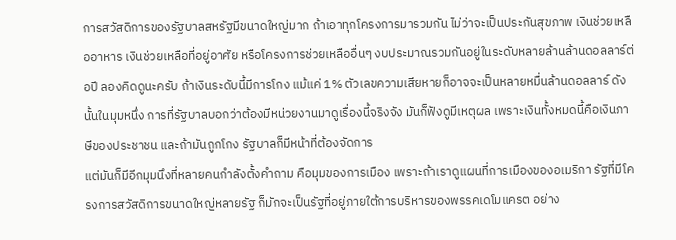การสวัสดิการของรัฐบาลสหรัฐมีขนาดใหญ่มาก ถ้าเอาทุกโครงการมารวมกัน ไม่ว่าจะเป็นประกันสุขภาพ เงินช่วยเหลืออาหาร เงินช่วยเหลือที่อยู่อาศัย หรือโครงการช่วยเหลืออื่นๆ งบประมาณรวมกันอยู่ในระดับหลายล้านล้านดอลลาร์ต่อปี ลองคิดดูนะครับ ถ้าเงินระดับนี้มีการโกง แม้แค่ 1% ตัวเลขความเสียหายก็อาจจะเป็นหลายหมื่นล้านดอลลาร์ ดังนั้นในมุมหนึ่ง การที่รัฐบาลบอกว่าต้องมีหน่วยงานมาดูเรื่องนี้จริงจัง มันก็ฟังดูมีเหตุผล เพราะเงินทั้งหมดนี้คือเงินภาษีของประชาชน และถ้ามันถูกโกง รัฐบาลก็มีหน้าที่ต้องจัดการ
แต่มันก็มีอีกมุมนึงที่หลายคนกำลังตั้งคำถาม คือมุมของการเมือง เพราะถ้าเราดูแผนที่การเมืองของอเมริกา รัฐที่มีโครงการสวัสดิการขนาดใหญ่หลายรัฐ ก็มักจะเป็นรัฐที่อยู่ภายใต้การบริหารของพรรคเดโมแครต อย่าง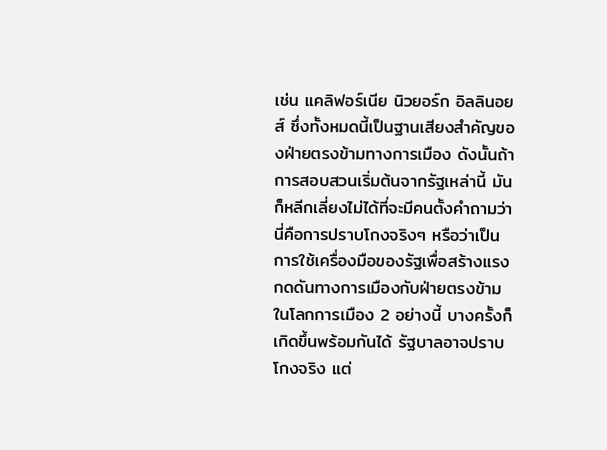เช่น แคลิฟอร์เนีย นิวยอร์ก อิลลินอยส์ ซึ่งทั้งหมดนี้เป็นฐานเสียงสำคัญของฝ่ายตรงข้ามทางการเมือง ดังนั้นถ้าการสอบสวนเริ่มต้นจากรัฐเหล่านี้ มันก็หลีกเลี่ยงไม่ได้ที่จะมีคนตั้งคำถามว่า นี่คือการปราบโกงจริงๆ หรือว่าเป็นการใช้เครื่องมือของรัฐเพื่อสร้างแรงกดดันทางการเมืองกับฝ่ายตรงข้าม ในโลกการเมือง 2 อย่างนี้ บางครั้งก็เกิดขึ้นพร้อมกันได้ รัฐบาลอาจปราบโกงจริง แต่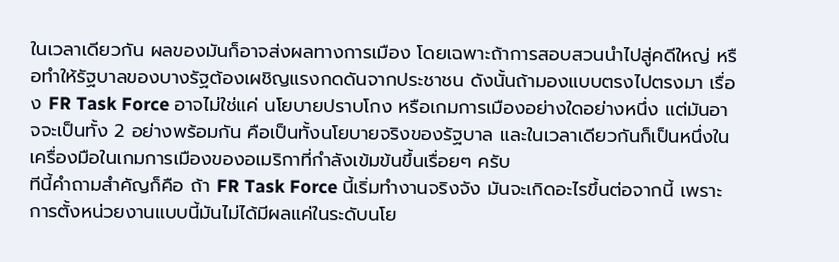ในเวลาเดียวกัน ผลของมันก็อาจส่งผลทางการเมือง โดยเฉพาะถ้าการสอบสวนนำไปสู่คดีใหญ่ หรือทำให้รัฐบาลของบางรัฐต้องเผชิญแรงกดดันจากประชาชน ดังนั้นถ้ามองแบบตรงไปตรงมา เรื่อง FR Task Force อาจไม่ใช่แค่ นโยบายปราบโกง หรือเกมการเมืองอย่างใดอย่างหนึ่ง แต่มันอาจจะเป็นทั้ง 2 อย่างพร้อมกัน คือเป็นทั้งนโยบายจริงของรัฐบาล และในเวลาเดียวกันก็เป็นหนึ่งในเครื่องมือในเกมการเมืองของอเมริกาที่กำลังเข้มข้นขึ้นเรื่อยๆ ครับ
ทีนี้คำถามสำคัญก็คือ ถ้า FR Task Force นี้เริ่มทำงานจริงจัง มันจะเกิดอะไรขึ้นต่อจากนี้ เพราะการตั้งหน่วยงานแบบนี้มันไม่ได้มีผลแค่ในระดับนโย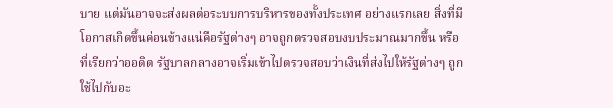บาย แต่มันอาจจะส่งผลต่อระบบการบริหารของทั้งประเทศ อย่างแรกเลย สิ่งที่มีโอกาสเกิดขึ้นค่อนข้างแน่คือรัฐต่างๆ อาจถูกตรวจสอบงบประมาณมากขึ้น หรือที่เรียกว่าออดิต รัฐบาลกลางอาจเริ่มเข้าไปตรวจสอบว่าเงินที่ส่งไปให้รัฐต่างๆ ถูกใช้ไปกับอะ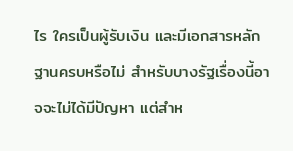ไร ใครเป็นผู้รับเงิน และมีเอกสารหลักฐานครบหรือไม่ สำหรับบางรัฐเรื่องนี้อาจจะไม่ได้มีปัญหา แต่สำห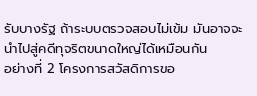รับบางรัฐ ถ้าระบบตรวจสอบไม่เข้ม มันอาจจะนำไปสู่คดีทุจริตขนาดใหญ่ได้เหมือนกัน
อย่างที่ 2 โครงการสวัสดิการขอ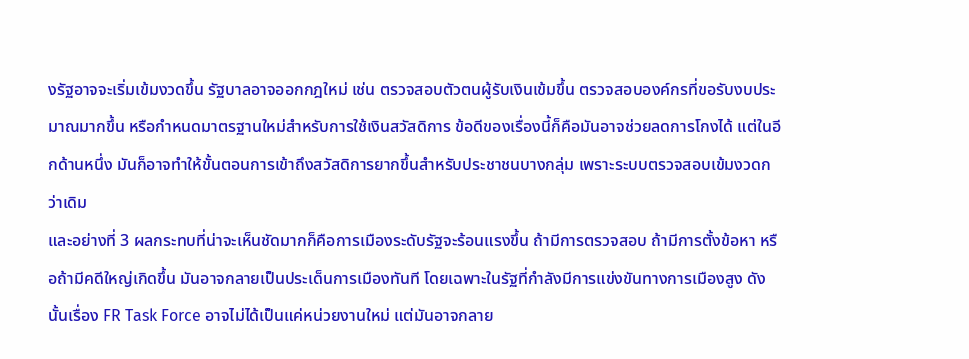งรัฐอาจจะเริ่มเข้มงวดขึ้น รัฐบาลอาจออกกฎใหม่ เช่น ตรวจสอบตัวตนผู้รับเงินเข้มขึ้น ตรวจสอบองค์กรที่ขอรับงบประมาณมากขึ้น หรือกำหนดมาตรฐานใหม่สำหรับการใช้เงินสวัสดิการ ข้อดีของเรื่องนี้ก็คือมันอาจช่วยลดการโกงได้ แต่ในอีกด้านหนึ่ง มันก็อาจทำให้ขั้นตอนการเข้าถึงสวัสดิการยากขึ้นสำหรับประชาชนบางกลุ่ม เพราะระบบตรวจสอบเข้มงวดกว่าเดิม
และอย่างที่ 3 ผลกระทบที่น่าจะเห็นชัดมากก็คือการเมืองระดับรัฐจะร้อนแรงขึ้น ถ้ามีการตรวจสอบ ถ้ามีการตั้งข้อหา หรือถ้ามีคดีใหญ่เกิดขึ้น มันอาจกลายเป็นประเด็นการเมืองทันที โดยเฉพาะในรัฐที่กำลังมีการแข่งขันทางการเมืองสูง ดังนั้นเรื่อง FR Task Force อาจไม่ได้เป็นแค่หน่วยงานใหม่ แต่มันอาจกลาย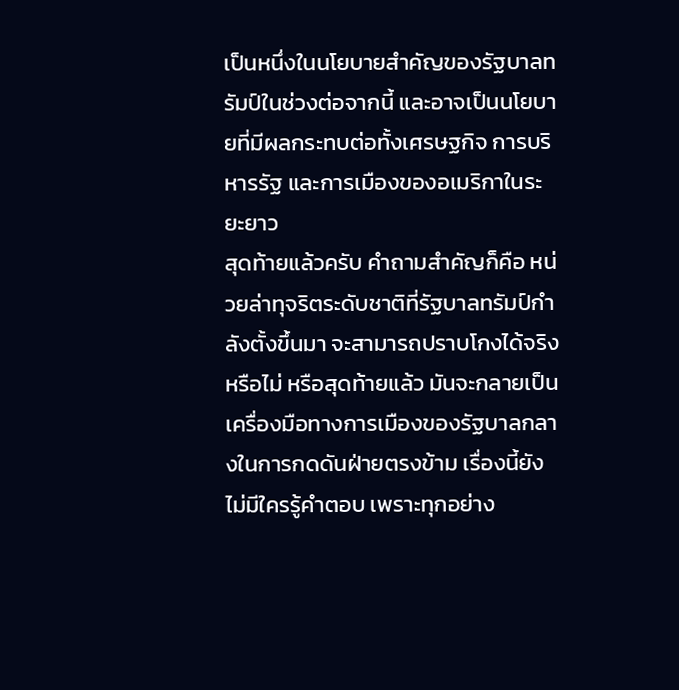เป็นหนึ่งในนโยบายสำคัญของรัฐบาลทรัมป์ในช่วงต่อจากนี้ และอาจเป็นนโยบายที่มีผลกระทบต่อทั้งเศรษฐกิจ การบริหารรัฐ และการเมืองของอเมริกาในระยะยาว
สุดท้ายแล้วครับ คำถามสำคัญก็คือ หน่วยล่าทุจริตระดับชาติที่รัฐบาลทรัมป์กำลังตั้งขึ้นมา จะสามารถปราบโกงได้จริงหรือไม่ หรือสุดท้ายแล้ว มันจะกลายเป็นเครื่องมือทางการเมืองของรัฐบาลกลางในการกดดันฝ่ายตรงข้าม เรื่องนี้ยังไม่มีใครรู้คำตอบ เพราะทุกอย่าง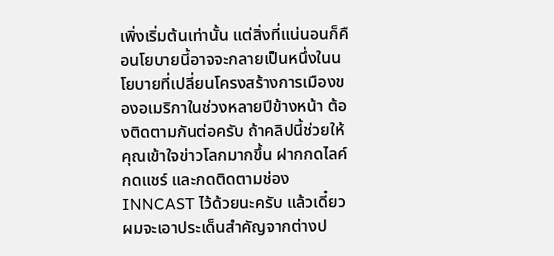เพิ่งเริ่มต้นเท่านั้น แต่สิ่งที่แน่นอนก็คือนโยบายนี้อาจจะกลายเป็นหนึ่งในนโยบายที่เปลี่ยนโครงสร้างการเมืองของอเมริกาในช่วงหลายปีข้างหน้า ต้องติดตามกันต่อครับ ถ้าคลิปนี้ช่วยให้คุณเข้าใจข่าวโลกมากขึ้น ฝากกดไลค์ กดแชร์ และกดติดตามช่อง INNCAST ไว้ด้วยนะครับ แล้วเดี๋ยวผมจะเอาประเด็นสำคัญจากต่างป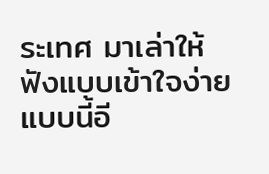ระเทศ มาเล่าให้ฟังแบบเข้าใจง่ายแบบนี้อี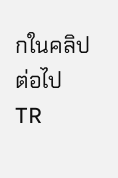กในคลิปต่อไป TR